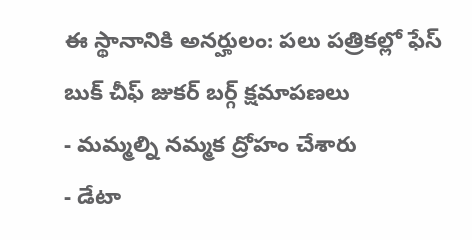ఈ స్థానానికి అనర్హులం: పలు పత్రికల్లో ఫేస్ బుక్ చీఫ్ జుకర్ బర్గ్ క్షమాపణలు
- మమ్మల్ని నమ్మక ద్రోహం చేశారు
- డేటా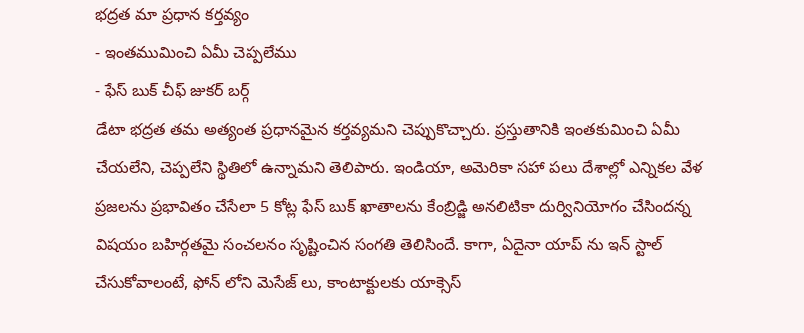భద్రత మా ప్రధాన కర్తవ్యం
- ఇంతముమించి ఏమీ చెప్పలేము
- ఫేస్ బుక్ చీఫ్ జుకర్ బర్గ్
డేటా భద్రత తమ అత్యంత ప్రధానమైన కర్తవ్యమని చెప్పుకొచ్చారు. ప్రస్తుతానికి ఇంతకుమించి ఏమీ చేయలేని, చెప్పలేని స్థితిలో ఉన్నామని తెలిపారు. ఇండియా, అమెరికా సహా పలు దేశాల్లో ఎన్నికల వేళ ప్రజలను ప్రభావితం చేసేలా 5 కోట్ల ఫేస్ బుక్ ఖాతాలను కేంబ్రిడ్జి అనలిటికా దుర్వినియోగం చేసిందన్న విషయం బహిర్గతమై సంచలనం సృష్టించిన సంగతి తెలిసిందే. కాగా, ఏదైనా యాప్ ను ఇన్ స్టాల్ చేసుకోవాలంటే, ఫోన్ లోని మెసేజ్ లు, కాంటాక్టులకు యాక్సెస్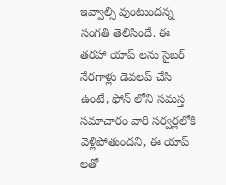ఇవ్వాల్సి వుంటుందన్న సంగతి తెలిసిందే. ఈ తరహా యాప్ లను సైబర్ నేరగాళ్లు డెవలప్ చేసి ఉంటే, ఫోన్ లోని సమస్త సమాచారం వారి సర్వర్లలోకి వెళ్లిపోతుందని, ఈ యాప్ లతో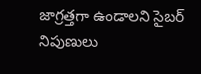జాగ్రత్తగా ఉండాలని సైబర్ నిపుణులు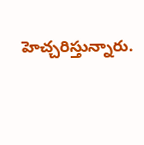హెచ్చరిస్తున్నారు.